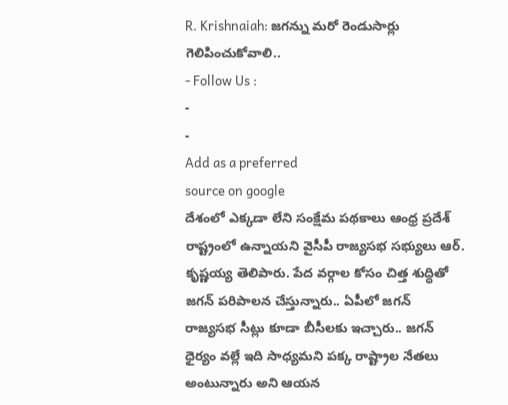R. Krishnaiah: జగన్ను మరో రెండుసార్లు గెలిపించుకోవాలి..
- Follow Us :
-
-
Add as a preferred
source on google
దేశంలో ఎక్కడా లేని సంక్షేమ పథకాలు ఆంధ్ర ప్రదేశ్ రాష్ట్రంలో ఉన్నాయని వైసీపీ రాజ్యసభ సభ్యులు ఆర్. కృష్ణయ్య తెలిపారు. పేద వర్గాల కోసం చిత్త శుద్ధితో జగన్ పరిపాలన చేస్తున్నారు.. ఏపీలో జగన్ రాజ్యసభ సీట్లు కూడా బీసీలకు ఇచ్చారు.. జగన్ ధైర్యం వల్లే ఇది సాధ్యమని పక్క రాష్ట్రాల నేతలు అంటున్నారు అని ఆయన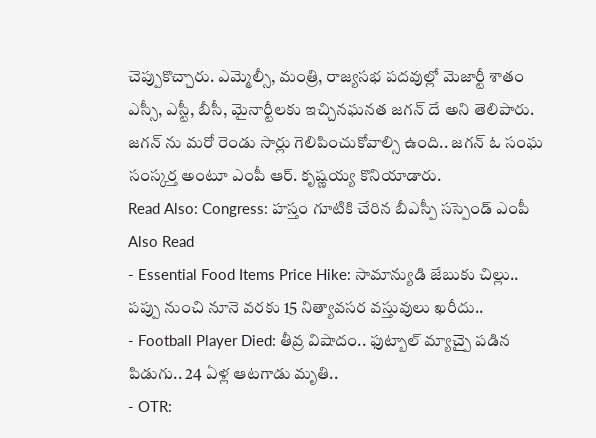చెప్పుకొచ్చారు. ఎమ్మెల్సీ, మంత్రి, రాజ్యసభ పదవుల్లో మెజార్టీ శాతం ఎస్సీ, ఎస్టీ, బీసీ, మైనార్టీలకు ఇచ్చినఘనత జగన్ దే అని తెలిపారు. జగన్ ను మరో రెండు సార్లు గెలిపించుకోవాల్సి ఉంది.. జగన్ ఓ సంఘ సంస్కర్త అంటూ ఎంపీ ఆర్. కృష్ణయ్య కొనియాడారు.
Read Also: Congress: హస్తం గూటికి చేరిన బీఎస్పీ సస్పెండ్ ఎంపీ
Also Read
- Essential Food Items Price Hike: సామాన్యుడి జేబుకు చిల్లు.. పప్పు నుంచి నూనె వరకు 15 నిత్యావసర వస్తువులు ఖరీదు..
- Football Player Died: తీవ్ర విషాదం.. ఫుట్బాల్ మ్యాచ్పై పడిన పిడుగు.. 24 ఏళ్ల ఆటగాడు మృతి..
- OTR: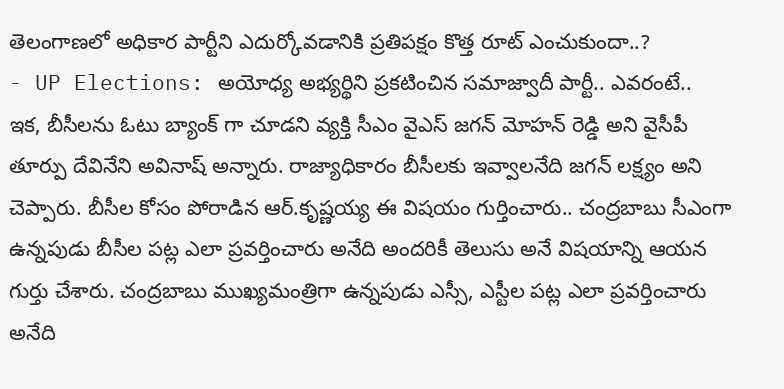తెలంగాణలో అధికార పార్టీని ఎదుర్కోవడానికి ప్రతిపక్షం కొత్త రూట్ ఎంచుకుందా..?
- UP Elections: అయోధ్య అభ్యర్థిని ప్రకటించిన సమాజ్వాదీ పార్టీ.. ఎవరంటే..
ఇక, బీసీలను ఓటు బ్యాంక్ గా చూడని వ్యక్తి సీఎం వైఎస్ జగన్ మోహన్ రెడ్డి అని వైసీపీ తూర్పు దేవినేని అవినాష్ అన్నారు. రాజ్యాధికారం బీసీలకు ఇవ్వాలనేది జగన్ లక్ష్యం అని చెప్పారు. బీసీల కోసం పోరాడిన ఆర్.కృష్ణయ్య ఈ విషయం గుర్తించారు.. చంద్రబాబు సీఎంగా ఉన్నపుడు బీసీల పట్ల ఎలా ప్రవర్తించారు అనేది అందరికీ తెలుసు అనే విషయాన్ని ఆయన గుర్తు చేశారు. చంద్రబాబు ముఖ్యమంత్రిగా ఉన్నపుడు ఎస్సీ, ఎస్టీల పట్ల ఎలా ప్రవర్తించారు అనేది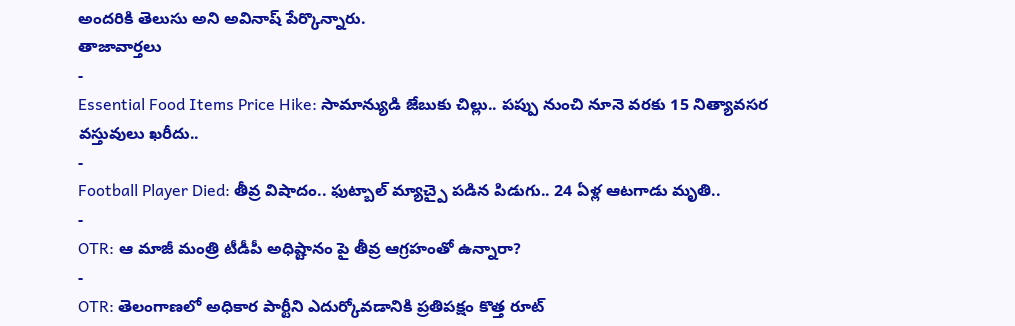అందరికి తెలుసు అని అవినాష్ పేర్కొన్నారు.
తాజావార్తలు
-
Essential Food Items Price Hike: సామాన్యుడి జేబుకు చిల్లు.. పప్పు నుంచి నూనె వరకు 15 నిత్యావసర వస్తువులు ఖరీదు..
-
Football Player Died: తీవ్ర విషాదం.. ఫుట్బాల్ మ్యాచ్పై పడిన పిడుగు.. 24 ఏళ్ల ఆటగాడు మృతి..
-
OTR: ఆ మాజీ మంత్రి టీడీపీ అధిష్టానం పై తీవ్ర ఆగ్రహంతో ఉన్నారా?
-
OTR: తెలంగాణలో అధికార పార్టీని ఎదుర్కోవడానికి ప్రతిపక్షం కొత్త రూట్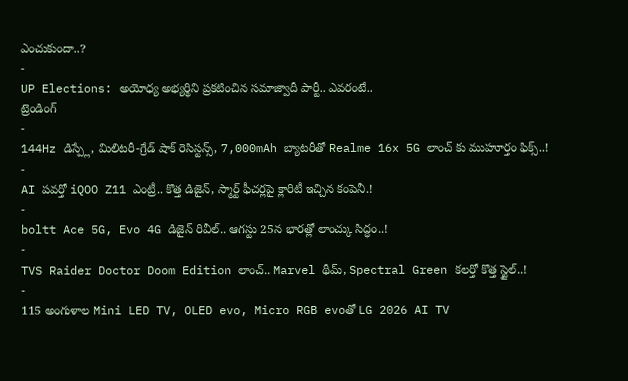ఎంచుకుందా..?
-
UP Elections: అయోధ్య అభ్యర్థిని ప్రకటించిన సమాజ్వాదీ పార్టీ.. ఎవరంటే..
ట్రెండింగ్
-
144Hz డిస్ప్లే, మిలిటరీ-గ్రేడ్ షాక్ రెసిస్టన్స్, 7,000mAh బ్యాటరీతో Realme 16x 5G లాంచ్ కు ముహూర్తం ఫిక్స్..!
-
AI పవర్తో iQOO Z11 ఎంట్రీ.. కొత్త డిజైన్, స్మార్ట్ ఫీచర్లపై క్లారిటీ ఇచ్చిన కంపెనీ.!
-
boltt Ace 5G, Evo 4G డిజైన్ రివీల్.. ఆగస్టు 25న భారత్లో లాంచ్కు సిద్ధం..!
-
TVS Raider Doctor Doom Edition లాంచ్.. Marvel థీమ్, Spectral Green కలర్తో కొత్త స్టైల్..!
-
115 అంగుళాల Mini LED TV, OLED evo, Micro RGB evoతో LG 2026 AI TV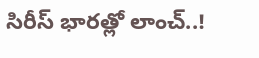సిరీస్ భారత్లో లాంచ్..!